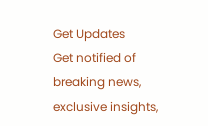Get Updates
Get notified of breaking news, exclusive insights,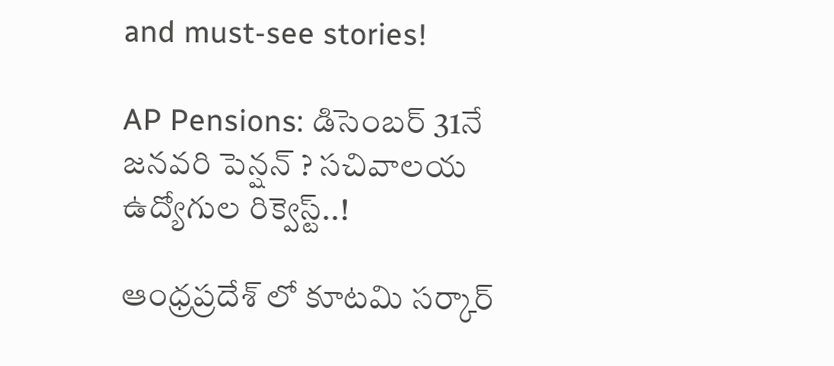and must-see stories!

AP Pensions: డిసెంబర్ 31నే జనవరి పెన్షన్ ? సచివాలయ ఉద్యోగుల రిక్వెస్ట్..!

ఆంధ్రప్రదేశ్ లో కూటమి సర్కార్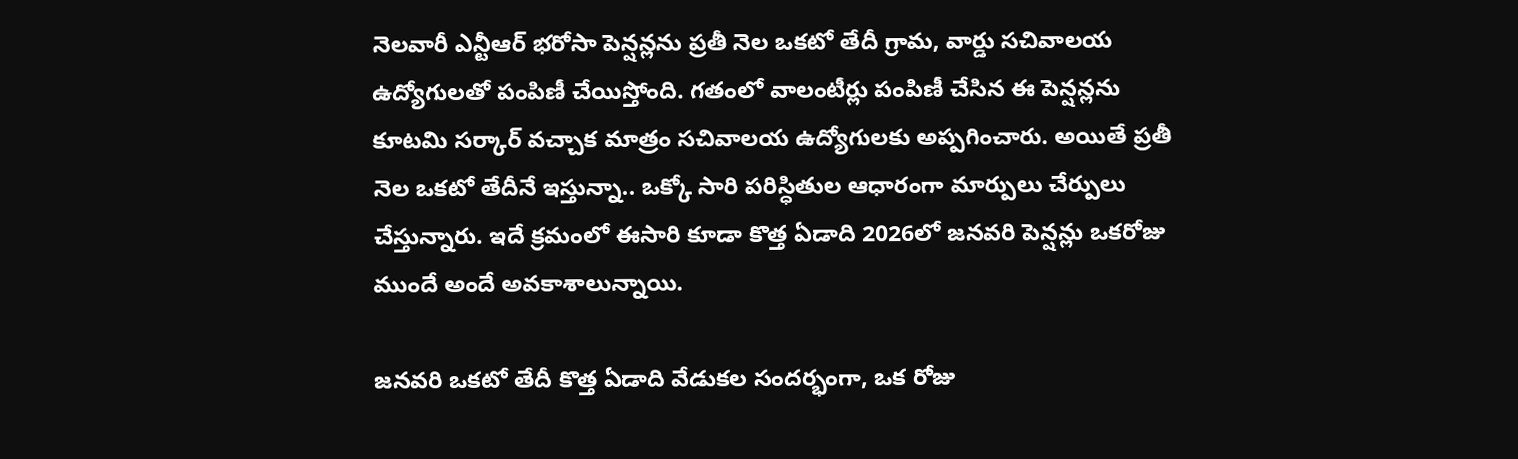నెలవారీ ఎన్టీఆర్ భరోసా పెన్షన్లను ప్రతీ నెల ఒకటో తేదీ గ్రామ, వార్డు సచివాలయ ఉద్యోగులతో పంపిణీ చేయిస్తోంది. గతంలో వాలంటీర్లు పంపిణీ చేసిన ఈ పెన్షన్లను కూటమి సర్కార్ వచ్చాక మాత్రం సచివాలయ ఉద్యోగులకు అప్పగించారు. అయితే ప్రతీ నెల ఒకటో తేదీనే ఇస్తున్నా.. ఒక్కో సారి పరిస్ధితుల ఆధారంగా మార్పులు చేర్పులు చేస్తున్నారు. ఇదే క్రమంలో ఈసారి కూడా కొత్త ఏడాది 2026లో జనవరి పెన్షన్లు ఒకరోజు ముందే అందే అవకాశాలున్నాయి.

జనవరి ఒకటో తేదీ కొత్త ఏడాది వేడుకల సందర్భంగా, ఒక రోజు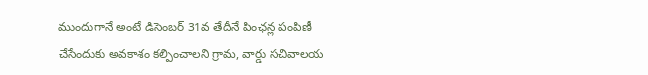ముందుగానే అంటే డిసెంబర్ 31వ తేదీనే పింఛన్ల పంపిణీ చేసేందుకు అవకాశం కల్పించాలని గ్రామ, వార్డు సచివాలయ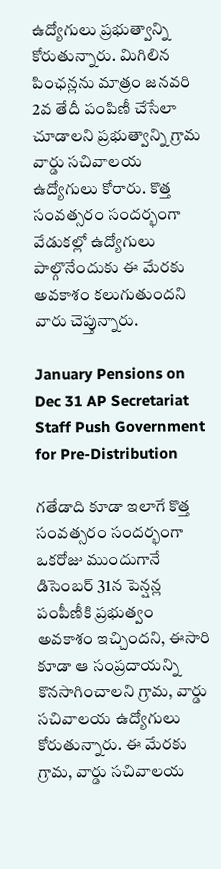ఉద్యోగులు ప్రభుత్వాన్ని కోరుతున్నారు. మిగిలిన పింఛన్లను మాత్రం జనవరి 2వ తేదీ పంపిణీ చేసేలా చూడాలని ప్రభుత్వాన్ని గ్రామ వార్డు సచివాలయ ఉద్యోగులు కోరారు. కొత్త సంవత్సరం సందర్భంగా వేడుకల్లో ఉద్యోగులు పాల్గొనేందుకు ఈ మేరకు అవకాశం కలుగుతుందని వారు చెప్తున్నారు.

January Pensions on Dec 31 AP Secretariat Staff Push Government for Pre-Distribution

గతేడాది కూడా ఇలాగే కొత్త సంవత్సరం సందర్భంగా ఒకరోజు ముందుగానే డిసెంబర్ 31న పెన్షన్ల పంపీణీకి ప్రభుత్వం అవకాశం ఇచ్చిందని, ఈసారి కూడా ఆ సంప్రదాయన్ని కొనసాగించాలని గ్రామ, వార్డు సచివాలయ ఉద్యోగులు కోరుతున్నారు. ఈ మేరకు గ్రామ, వార్డు సచివాలయ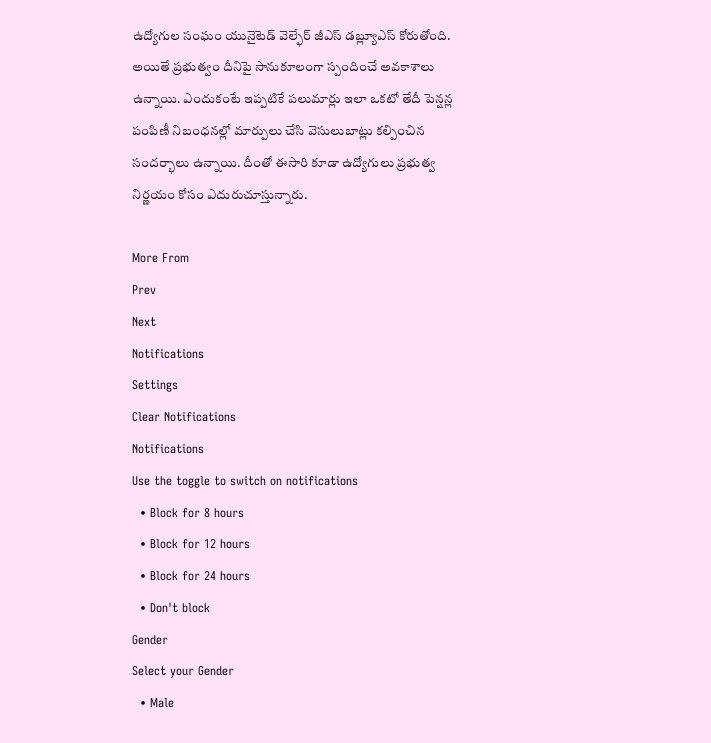ఉద్యోగుల సంఘం యునైటెడ్ వెల్ఫేర్ జీఎస్ డబ్ల్యూఎస్ కోరుతోంది. అయితే ప్రభుత్వం దీనిపై సానుకూలంగా స్పందించే అవకాశాలు ఉన్నాయి. ఎందుకంటే ఇప్పటికే పలుమార్లు ఇలా ఒకటో తేదీ పెన్షన్ల పంపిణీ నిబంధనల్లో మార్పులు చేసి వెసులుబాట్లు కల్పించిన సందర్భాలు ఉన్నాయి. దీంతో ఈసారి కూడా ఉద్యోగులు ప్రభుత్వ నిర్ణయం కోసం ఎదురుచూస్తున్నారు.

More From
Prev
Next
Notifications
Settings
Clear Notifications
Notifications
Use the toggle to switch on notifications
  • Block for 8 hours
  • Block for 12 hours
  • Block for 24 hours
  • Don't block
Gender
Select your Gender
  • Male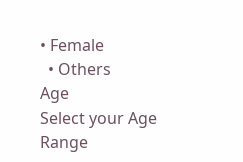• Female
  • Others
Age
Select your Age Range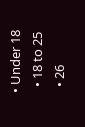• Under 18
  • 18 to 25
  • 26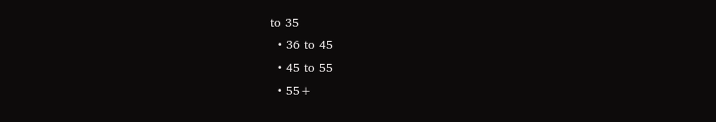to 35
  • 36 to 45
  • 45 to 55
  • 55+